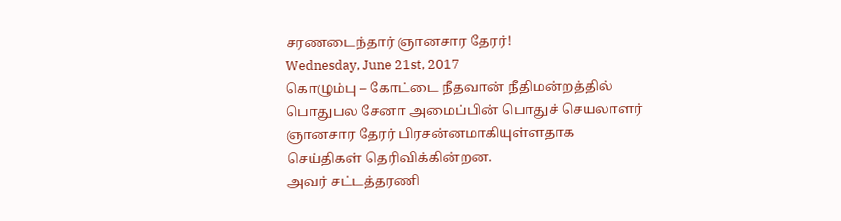சரணடைந்தார் ஞானசார தேரர்!
Wednesday, June 21st, 2017
கொழும்பு – கோட்டை நீதவான் நீதிமன்றத்தில் பொதுபல சேனா அமைப்பின் பொதுச் செயலாளர் ஞானசார தேரர் பிரசன்னமாகியுள்ளதாக செய்திகள் தெரிவிக்கின்றன.
அவர் சட்டத்தரணி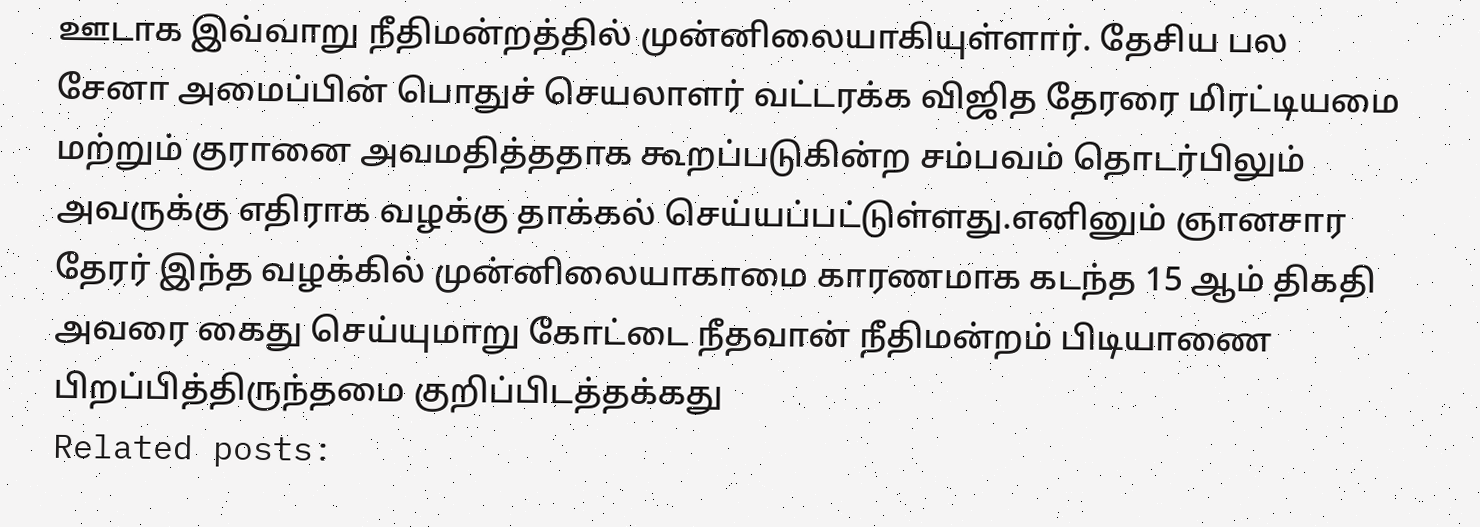ஊடாக இவ்வாறு நீதிமன்றத்தில் முன்னிலையாகியுள்ளார். தேசிய பல சேனா அமைப்பின் பொதுச் செயலாளர் வட்டரக்க விஜித தேரரை மிரட்டியமை மற்றும் குரானை அவமதித்ததாக கூறப்படுகின்ற சம்பவம் தொடர்பிலும் அவருக்கு எதிராக வழக்கு தாக்கல் செய்யப்பட்டுள்ளது.எனினும் ஞானசார தேரர் இந்த வழக்கில் முன்னிலையாகாமை காரணமாக கடந்த 15 ஆம் திகதி அவரை கைது செய்யுமாறு கோட்டை நீதவான் நீதிமன்றம் பிடியாணை பிறப்பித்திருந்தமை குறிப்பிடத்தக்கது
Related posts: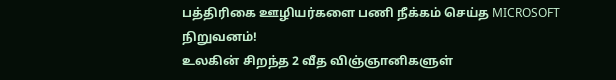பத்திரிகை ஊழியர்களை பணி நீக்கம் செய்த MICROSOFT நிறுவனம்!
உலகின் சிறந்த 2 வீத விஞ்ஞானிகளுள்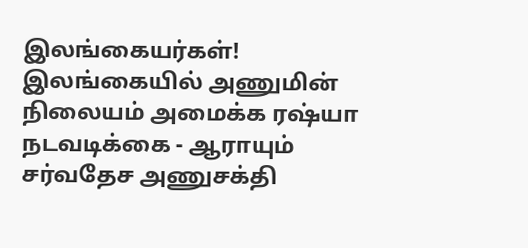இலங்கையர்கள்!
இலங்கையில் அணுமின் நிலையம் அமைக்க ரஷ்யா நடவடிக்கை - ஆராயும் சர்வதேச அணுசக்தி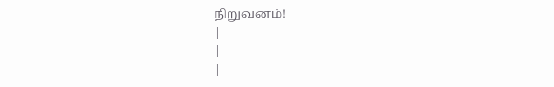நிறுவனம்!
|
|
|